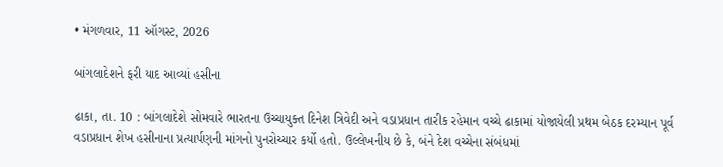• મંગળવાર, 11 ઑગસ્ટ, 2026

બાંગલાદેશને ફરી યાદ આવ્યાં હસીના

ઢાકા, તા. 10 : બાંગલાદેશે સોમવારે ભારતના ઉચ્ચાયુક્ત દિનેશ ત્રિવેદી અને વડાપ્રધાન તારીક રહેમાન વચ્ચે ઢાકામાં યોજાયેલી પ્રથમ બેઠક દરમ્યાન પૂર્વ વડાપ્રધાન શેખ હસીનાના પ્રત્યાર્પણની માંગનો પુનરોચ્ચાર કર્યો હતો. ઉલ્લેખનીય છે કે, બંને દેશ વચ્ચેના સંબંધમાં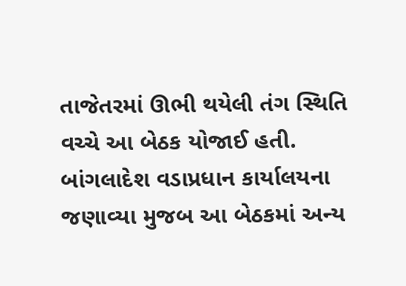તાજેતરમાં ઊભી થયેલી તંગ સ્થિતિ વચ્ચે આ બેઠક યોજાઈ હતી. બાંગલાદેશ વડાપ્રધાન કાર્યાલયના જણાવ્યા મુજબ આ બેઠકમાં અન્ય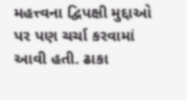મહત્ત્વના દ્વિપક્ષી મુદ્દાઓ પર પણ ચર્ચા કરવામાં આવી હતી. ઢાકા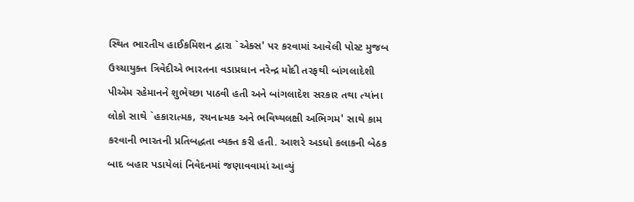સ્થિત ભારતીય હાઈકમિશન દ્વારા `એક્સ' પર કરવામાં આવેલી પોસ્ટ મુજબ ઉચ્ચાયુક્ત ત્રિવેદીએ ભારતના વડાપ્રધાન નરેન્દ્ર મોદી તરફથી બાંગલાદેશી પીએમ રહેમાનને શુભેચ્છા પાઠવી હતી અને બાંગલાદેશ સરકાર તથા ત્યાંના લોકો સાથે `હકારાત્મક, રચનાત્મક અને ભવિષ્યલક્ષી અભિગમ' સાથે કામ કરવાની ભારતની પ્રતિબદ્ધતા વ્યક્ત કરી હતી. આશરે અડધો કલાકની બેઠક બાદ બહાર પડાયેલાં નિવેદનમાં જણાવવામાં આવ્યું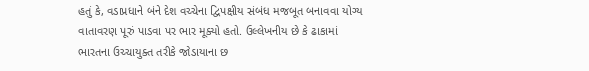હતું કે, વડાપ્રધાને બંને દેશ વચ્ચેના દ્વિપક્ષીય સંબંધ મજબૂત બનાવવા યોગ્ય વાતાવરણ પૂરું પાડવા પર ભાર મૂક્યો હતો. ઉલ્લેખનીય છે કે ઢાકામાં ભારતના ઉચ્ચાયુક્ત તરીકે જોડાયાના છ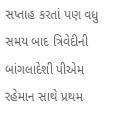સપ્તાહ કરતાં પણ વધુ સમય બાદ ત્રિવેદીની બાંગલાદેશી પીએમ રહેમાન સાથે પ્રથમ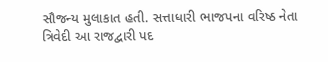સૌજન્ય મુલાકાત હતી. સત્તાધારી ભાજપના વરિષ્ઠ નેતા ત્રિવેદી આ રાજદ્વારી પદ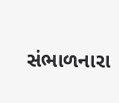સંભાળનારા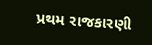પ્રથમ રાજકારણી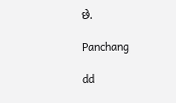છે.

Panchang

dd